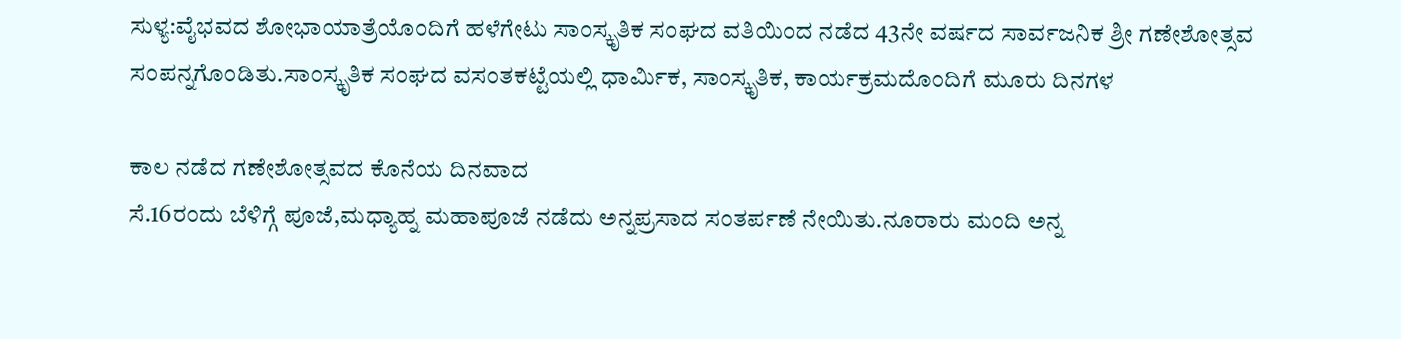ಸುಳ್ಯ:ವೈಭವದ ಶೋಭಾಯಾತ್ರೆಯೊಂದಿಗೆ ಹಳೆಗೇಟು ಸಾಂಸ್ಕೃತಿಕ ಸಂಘದ ವತಿಯಿಂದ ನಡೆದ 43ನೇ ವರ್ಷದ ಸಾರ್ವಜನಿಕ ಶ್ರೀ ಗಣೇಶೋತ್ಸವ ಸಂಪನ್ನಗೊಂಡಿತು.ಸಾಂಸ್ಕೃತಿಕ ಸಂಘದ ವಸಂತಕಟ್ಟೆಯಲ್ಲಿ ಧಾರ್ಮಿಕ, ಸಾಂಸ್ಕೃತಿಕ, ಕಾರ್ಯಕ್ರಮದೊಂದಿಗೆ ಮೂರು ದಿನಗಳ

ಕಾಲ ನಡೆದ ಗಣೇಶೋತ್ಸವದ ಕೊನೆಯ ದಿನವಾದ
ಸೆ.16ರಂದು ಬೆಳಿಗ್ಗೆ ಪೂಜೆ,ಮಧ್ಯಾಹ್ನ ಮಹಾಪೂಜೆ ನಡೆದು ಅನ್ನಪ್ರಸಾದ ಸಂತರ್ಪಣೆ ನೇಯಿತು.ನೂರಾರು ಮಂದಿ ಅನ್ನ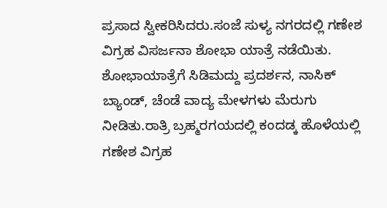ಪ್ರಸಾದ ಸ್ವೀಕರಿಸಿದರು.ಸಂಜೆ ಸುಳ್ಯ ನಗರದಲ್ಲಿ ಗಣೇಶ ವಿಗ್ರಹ ವಿಸರ್ಜನಾ ಶೋಭಾ ಯಾತ್ರೆ ನಡೆಯಿತು. ಶೋಭಾಯಾತ್ರೆಗೆ ಸಿಡಿಮದ್ದು ಪ್ರದರ್ಶನ, ನಾಸಿಕ್ ಬ್ಯಾಂಡ್, ಚೆಂಡೆ ವಾದ್ಯ ಮೇಳಗಳು ಮೆರುಗು ನೀಡಿತು.ರಾತ್ರಿ ಬ್ರಹ್ಮರಗಯದಲ್ಲಿ ಕಂದಡ್ಕ ಹೊಳೆಯಲ್ಲಿ ಗಣೇಶ ವಿಗ್ರಹ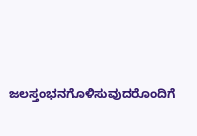ಜಲಸ್ತಂಭನಗೊಳಿಸುವುದರೊಂದಿಗೆ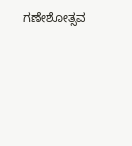ಗಣೇಶೋತ್ಸವ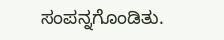ಸಂಪನ್ನಗೊಂಡಿತು.